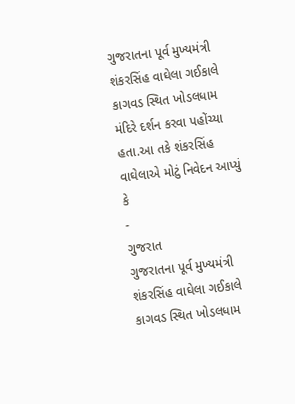ગુજરાતના પૂર્વ મુખ્યમંત્રી શંકરસિંહ વાઘેલા ગઈકાલે કાગવડ સ્થિત ખોડલધામ મંદિરે દર્શન કરવા પહોંચ્યા હતા.આ તકે શંકરસિંહ વાઘેલાએ મોટું નિવેદન આપ્યું કે
-
ગુજરાત
ગુજરાતના પૂર્વ મુખ્યમંત્રી શંકરસિંહ વાઘેલા ગઈકાલે કાગવડ સ્થિત ખોડલધામ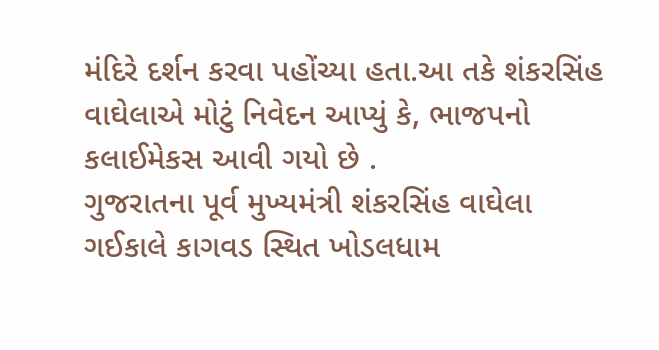મંદિરે દર્શન કરવા પહોંચ્યા હતા.આ તકે શંકરસિંહ વાઘેલાએ મોટું નિવેદન આપ્યું કે, ભાજપનો કલાઈમેકસ આવી ગયો છે .
ગુજરાતના પૂર્વ મુખ્યમંત્રી શંકરસિંહ વાઘેલા ગઈકાલે કાગવડ સ્થિત ખોડલધામ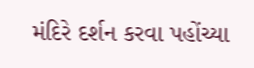મંદિરે દર્શન કરવા પહોંચ્યા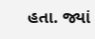હતા. જ્યાં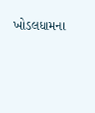ખોડલધામના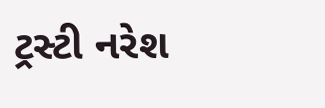ટ્રસ્ટી નરેશ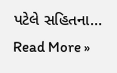પટેલે સહિતના…
Read More »